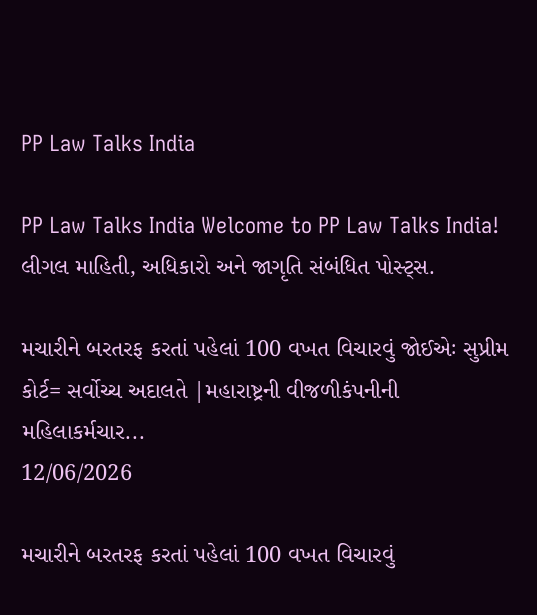PP Law Talks India

PP Law Talks India Welcome to PP Law Talks India!
લીગલ માહિતી, અધિકારો અને જાગૃતિ સંબંધિત પોસ્ટ્સ.

મચારીને બરતરફ કરતાં પહેલાં 100 વખત વિચારવું જોઈએઃ સુપ્રીમ કોર્ટ= સર્વોચ્ચ અદાલતે |મહારાષ્ટ્રની વીજળીકંપનીની મહિલાકર્મચાર...
12/06/2026

મચારીને બરતરફ કરતાં પહેલાં 100 વખત વિચારવું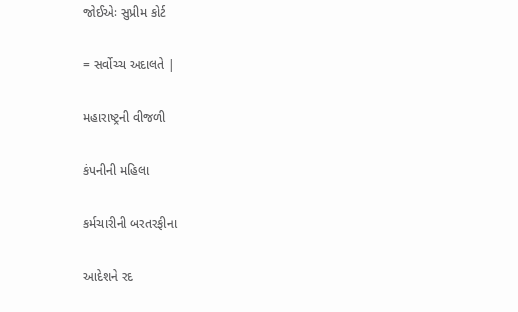જોઈએઃ સુપ્રીમ કોર્ટ

= સર્વોચ્ચ અદાલતે |

મહારાષ્ટ્રની વીજળી

કંપનીની મહિલા

કર્મચારીની બરતરફીના

આદેશને રદ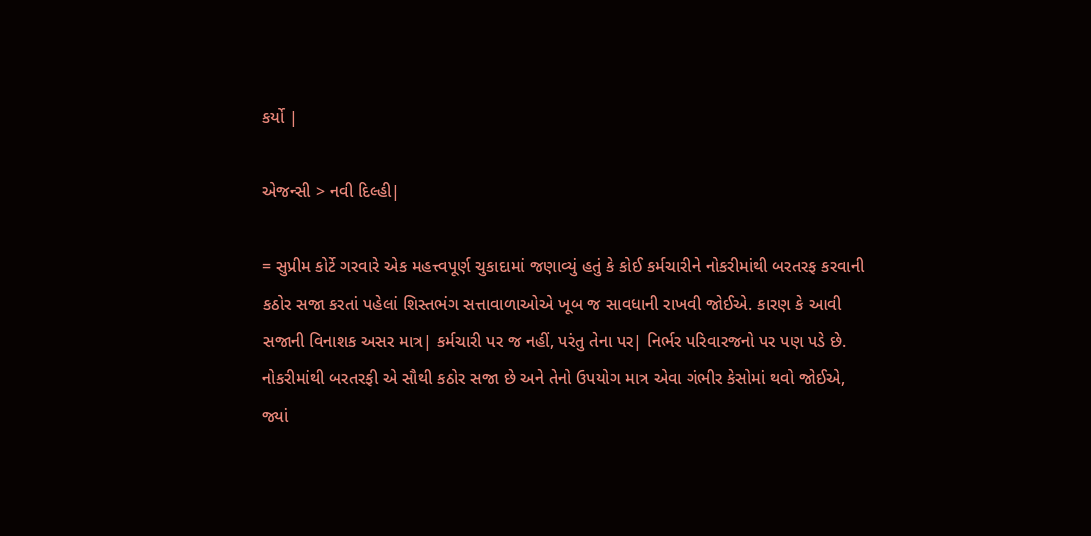કર્યો |

એજન્સી > નવી દિલ્હી|

= સુપ્રીમ કોર્ટે ગરવારે એક મહત્ત્વપૂર્ણ ચુકાદામાં જણાવ્યું હતું કે કોઈ કર્મચારીને નોકરીમાંથી બરતરફ કરવાની કઠોર સજા કરતાં પહેલાં શિસ્તભંગ સત્તાવાળાઓએ ખૂબ જ સાવધાની રાખવી જોઈએ. કારણ કે આવી સજાની વિનાશક અસર માત્ર| કર્મચારી પર જ નહીં, પરંતુ તેના પર| નિર્ભર પરિવારજનો પર પણ પડે છે. નોકરીમાંથી બરતરફી એ સૌથી કઠોર સજા છે અને તેનો ઉપયોગ માત્ર એવા ગંભીર કેસોમાં થવો જોઈએ, જ્યાં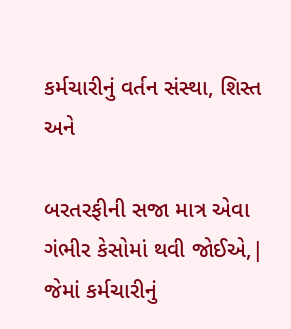કર્મચારીનું વર્તન સંસ્થા, શિસ્ત અને

બરતરફીની સજા માત્ર એવા ગંભીર કેસોમાં થવી જોઈએ,| જેમાં કર્મચારીનું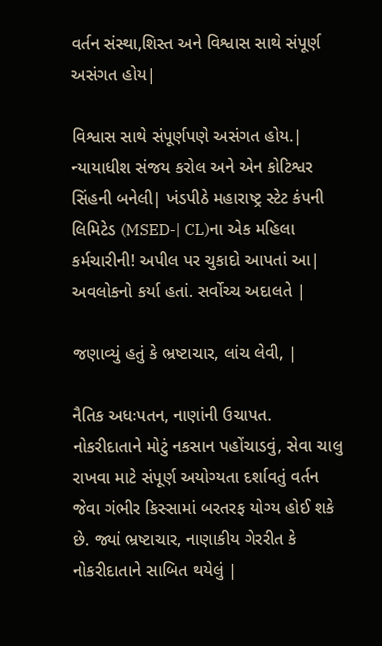વર્તન સંસ્થા,શિસ્ત અને વિશ્વાસ સાથે સંપૂર્ણ અસંગત હોય|

વિશ્વાસ સાથે સંપૂર્ણપણે અસંગત હોય.| ન્યાયાધીશ સંજય કરોલ અને એન કોટિશ્વર સિંહની બનેલી| ખંડપીઠે મહારાષ્ટ્ર સ્ટેટ કંપની લિમિટેડ (MSED-| CL)ના એક મહિલા કર્મચારીની! અપીલ પર ચુકાદો આપતાં આ| અવલોકનો કર્યા હતાં. સર્વોચ્ચ અદાલતે |

જણાવ્યું હતું કે ભ્રષ્ટાચાર, લાંચ લેવી, |

નૈતિક અધઃપતન, નાણાંની ઉચાપત. નોકરીદાતાને મોટું નકસાન પહોંચાડવું, સેવા ચાલુ રાખવા માટે સંપૂર્ણ અયોગ્યતા દર્શાવતું વર્તન જેવા ગંભીર કિસ્સામાં બરતરફ યોગ્ય હોઈ શકે છે. જ્યાં ભ્રષ્ટાચાર, નાણાકીય ગેરરીત કે નોકરીદાતાને સાબિત થયેલું |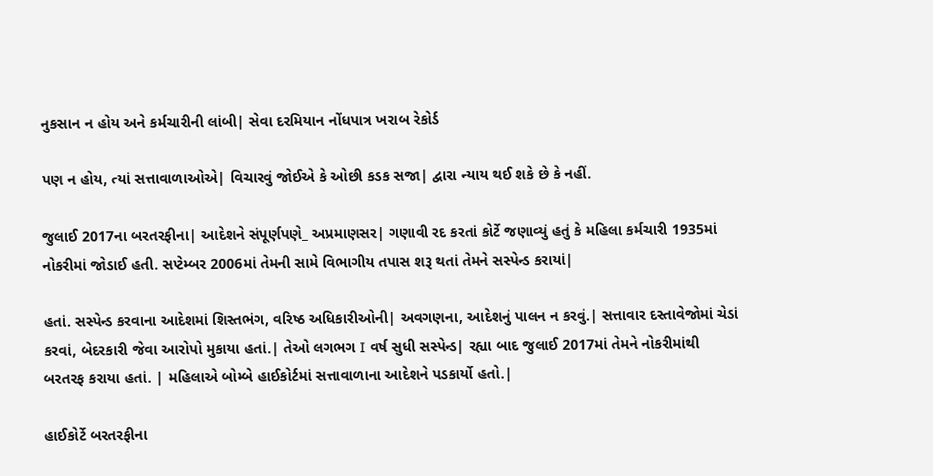નુકસાન ન હોય અને કર્મચારીની લાંબી| સેવા દરમિયાન નોંધપાત્ર ખરાબ રેકોર્ડ

પણ ન હોય, ત્યાં સત્તાવાળાઓએ| વિચારવું જોઈએ કે ઓછી કડક સજા| દ્વારા ન્યાય થઈ શકે છે કે નહીં.

જુલાઈ 2017ના બરતરફીના| આદેશને સંપૂર્ણપણે_ અપ્રમાણસર| ગણાવી રદ કરતાં કોર્ટે જણાવ્યું હતું કે મહિલા કર્મચારી 1935માં નોકરીમાં જોડાઈ હતી. સપ્ટેમ્બર 2006માં તેમની સામે વિભાગીય તપાસ શરૂ થતાં તેમને સસ્પેન્ડ કરાયાં|

હતાં. સસ્પેન્ડ કરવાના આદેશમાં શિસ્તભંગ, વરિષ્ઠ અધિકારીઓની| અવગણના, આદેશનું પાલન ન કરવું.| સત્તાવાર દસ્તાવેજોમાં ચેડાં કરવાં, બેદરકારી જેવા આરોપો મુકાયા હતાં.| તેઓ લગભગ I વર્ષ સુધી સસ્પેન્ડ| રહ્યા બાદ જુલાઈ 2017માં તેમને નોકરીમાંથી બરતરફ કરાયા હતાં. | મહિલાએ બોમ્બે હાઈકોર્ટમાં સત્તાવાળાના આદેશને પડકાર્યો હતો.|

હાઈકોર્ટે બરતરફીના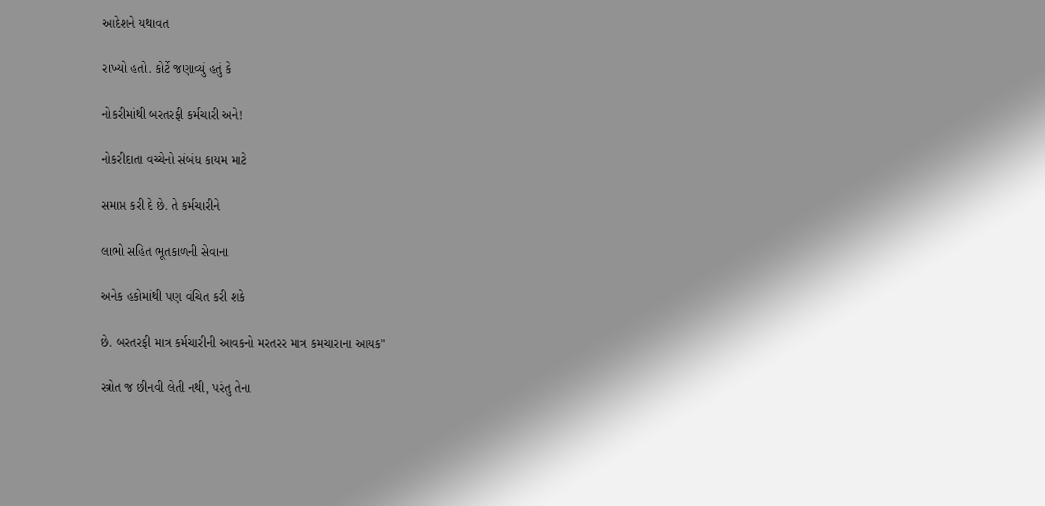આદેશને યથાવત

રાખ્યો હતો. કોર્ટે જણાવ્યું હતું કે

નોકરીમાંથી બરતરફી કર્મચારી અને!

નોકરીદાતા વચ્ચેનો સંબંધ કાયમ માટે

સમાપ્ત કરી દે છે. તે કર્મચારીને

લાભો સહિત ભૂતકાળની સેવાના

અનેક હકોમાંથી પણ વંચિત કરી શકે

છે. બરતરફી માત્ર કર્મચારીની આવકનો મરતરર માત્ર કમચારાના આયક"

સ્ત્રોત જ છીનવી લેતી નથી, પરંતુ તેના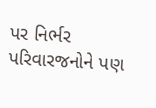પર નિર્ભર પરિવારજનોને પણ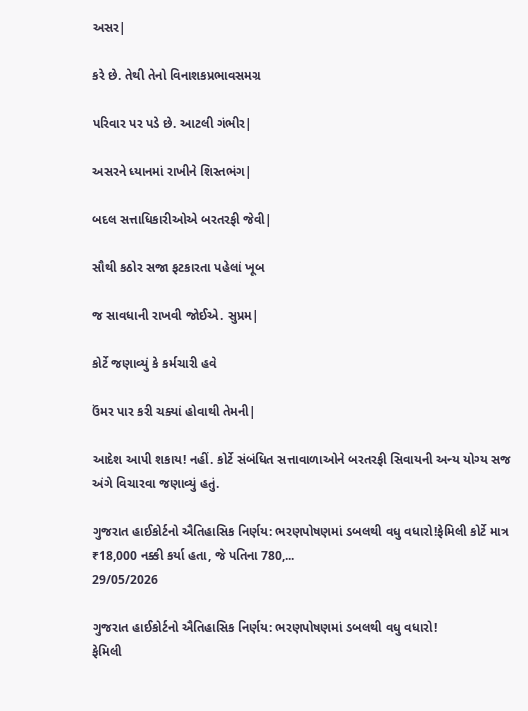અસર|

કરે છે. તેથી તેનો વિનાશકપ્રભાવસમગ્ર

પરિવાર પર પડે છે. આટલી ગંભીર|

અસરને ધ્યાનમાં રાખીને શિસ્તભંગ|

બદલ સત્તાધિકારીઓએ બરતરફી જેવી|

સૌથી કઠોર સજા ફટકારતા પહેલાં ખૂબ

જ સાવધાની રાખવી જોઈએ. સુપ્રમ|

કોર્ટે જણાવ્યું કે કર્મચારી હવે

ઉંમર પાર કરી ચક્યાં હોવાથી તેમની|

આદેશ આપી શકાય! નહીં. કોર્ટે સંબંધિત સત્તાવાળાઓને બરતરફી સિવાયની અન્ય યોગ્ય સજ અંગે વિચારવા જણાવ્યું હતું.

ગુજરાત હાઈકોર્ટનો ઐતિહાસિક નિર્ણય: ભરણપોષણમાં ડબલથી વધુ વધારો!ફેમિલી કોર્ટે માત્ર ₹18,000 નક્કી કર્યા હતા, જે પતિના 780,...
29/05/2026

ગુજરાત હાઈકોર્ટનો ઐતિહાસિક નિર્ણય: ભરણપોષણમાં ડબલથી વધુ વધારો!
ફેમિલી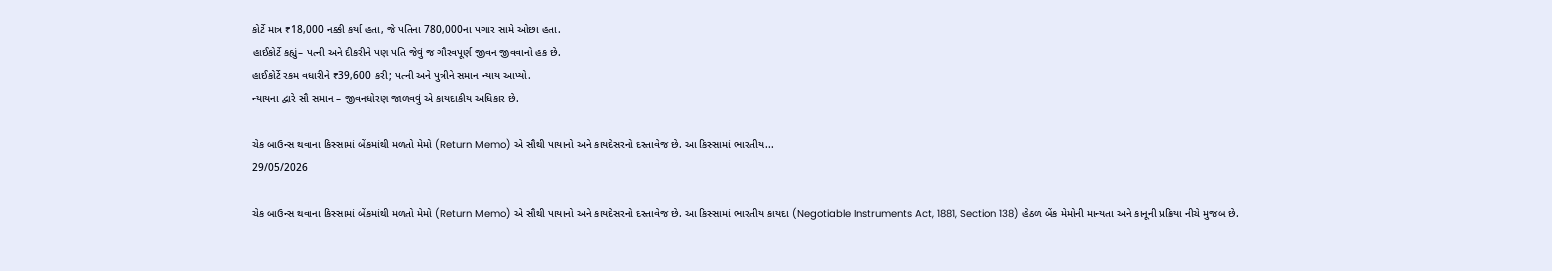કોર્ટે માત્ર ₹18,000 નક્કી કર્યા હતા, જે પતિના 780,000ના પગાર સામે ઓછા હતા.
હાઈકોર્ટે કહ્યું– પત્ની અને દીકરીને પણ પતિ જેવું જ ગૌરવપૂર્ણ જીવન જીવવાનો હક છે.
હાઈકોર્ટે રકમ વધારીને ₹39,600 કરી; પત્ની અને પુત્રીને સમાન ન્યાય આપ્યો.
ન્યાયના દ્વારે સૌ સમાન – જીવનધોરણ જાળવવું એ કાયદાકીય અધિકાર છે.

ચેક બાઉન્સ થવાના કિસ્સામાં બેંકમાંથી મળતો મેમો (Return Memo) એ સૌથી પાયાનો અને કાયદેસરનો દસ્તાવેજ છે. આ કિસ્સામાં ભારતીય...
29/05/2026

ચેક બાઉન્સ થવાના કિસ્સામાં બેંકમાંથી મળતો મેમો (Return Memo) એ સૌથી પાયાનો અને કાયદેસરનો દસ્તાવેજ છે. આ કિસ્સામાં ભારતીય કાયદા (Negotiable Instruments Act, 1881, Section 138) હેઠળ બેંક મેમોની માન્યતા અને કાનૂની પ્રક્રિયા નીચે મુજબ છે.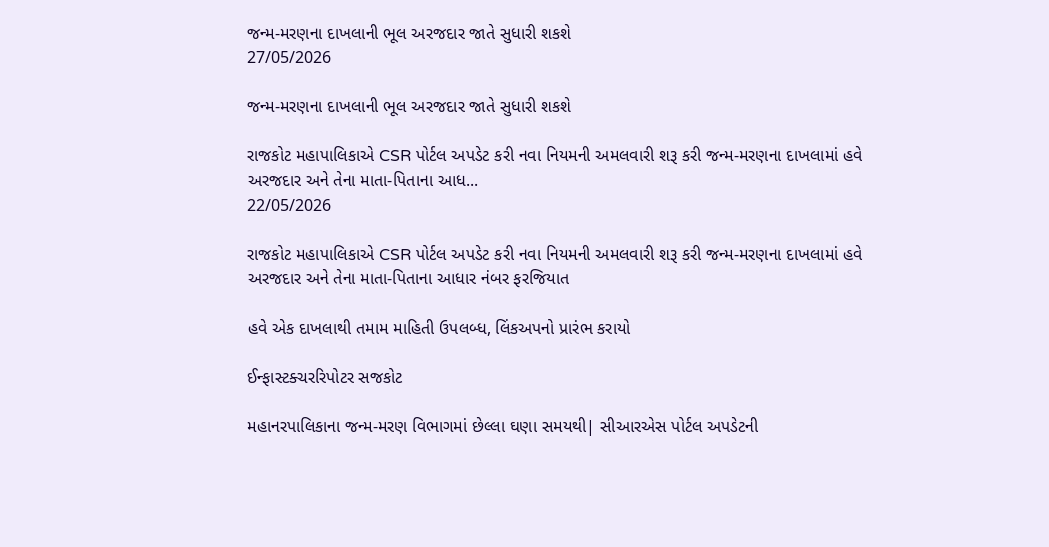જન્મ-મરણના દાખલાની ભૂલ અરજદાર જાતે સુધારી શકશે
27/05/2026

જન્મ-મરણના દાખલાની ભૂલ અરજદાર જાતે સુધારી શકશે

રાજકોટ મહાપાલિકાએ CSR પોર્ટલ અપડેટ કરી નવા નિયમની અમલવારી શરૂ કરી જન્મ-મરણના દાખલામાં હવે અરજદાર અને તેના માતા-પિતાના આધ...
22/05/2026

રાજકોટ મહાપાલિકાએ CSR પોર્ટલ અપડેટ કરી નવા નિયમની અમલવારી શરૂ કરી જન્મ-મરણના દાખલામાં હવે અરજદાર અને તેના માતા-પિતાના આધાર નંબર ફરજિયાત

હવે એક દાખલાથી તમામ માહિતી ઉપલબ્ધ, લિંકઅપનો પ્રારંભ કરાયો

ઈન્ફાસ્ટક્ચરરિપોટર સજકોટ

મહાનરપાલિકાના જન્મ-મરણ વિભાગમાં છેલ્લા ઘણા સમયથી| સીઆરએસ પોર્ટલ અપડેટની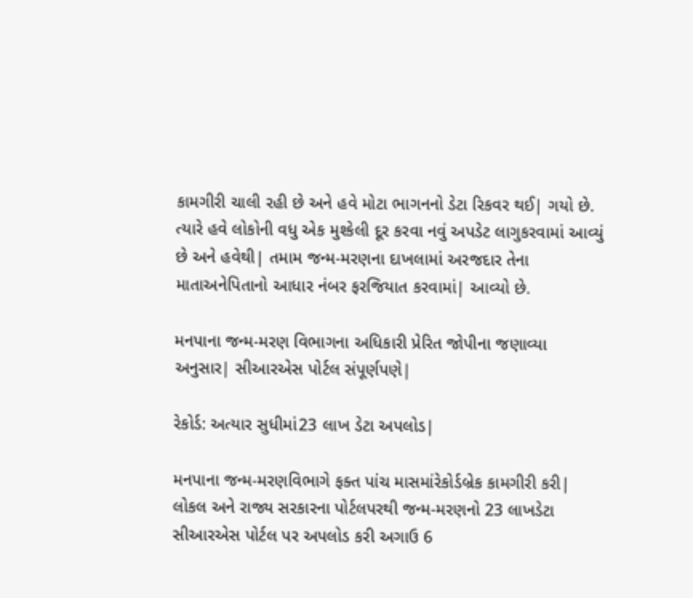કામગીરી ચાલી રહી છે અને હવે મોટા ભાગનનો ડેટા રિકવર થઈ| ગયો છે. ત્યારે હવે લોકોની વધુ એક મુશ્કેલી દૂર કરવા નવું અપડેટ લાગુકરવામાં આવ્યું છે અને હવેથી| તમામ જન્મ-મરણના દાખલામાં અરજદાર તેના માતાઅનેપિતાનો આધાર નંબર ફરજિયાત કરવામાં| આવ્યો છે.

મનપાના જન્મ-મરણ વિભાગના અધિકારી પ્રેરિત જોપીના જણાવ્યા અનુસાર| સીઆરએસ પોર્ટલ સંપૂર્ણપણે|

રેકોર્ડ: અત્યાર સુધીમાં23 લાખ ડેટા અપલોડ|

મનપાના જન્મ-મરણવિભાગે ફક્ત પાંચ માસમાંરેકોર્ડબ્રેક કામગીરી કરી| લોકલ અને રાજ્ય સરકારના પોર્ટલપરથી જન્મ-મરણનો 23 લાખડેટા સીઆરએસ પોર્ટલ પર અપલોડ કરી અગાઉ 6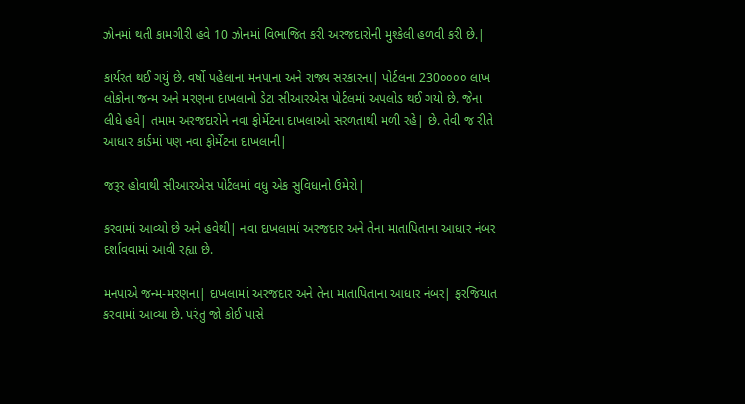ઝોનમાં થતી કામગીરી હવે 10 ઝોનમાં વિભાજિત કરી અરજદારોની મુશ્કેલી હળવી કરી છે.|

કાર્યરત થઈ ગયું છે. વર્ષો પહેલાના મનપાના અને રાજ્ય સરકારના| પોર્ટલના 230૦૦૦૦ લાખ લોકોના જન્મ અને મરણના દાખલાનો ડેટા સીઆરએસ પોર્ટલમાં અપલોડ થઈ ગયો છે. જેના લીધે હવે| તમામ અરજદારોને નવા ફોર્મેટના દાખલાઓ સરળતાથી મળી રહે| છે. તેવી જ રીતે આધાર કાર્ડમાં પણ નવા ફોર્મેટના દાખલાની|

જરૂર હોવાથી સીઆરએસ પોર્ટલમાં વધુ એક સુવિધાનો ઉમેરો|

કરવામાં આવ્યો છે અને હવેથી| નવા દાખલામાં અરજદાર અને તેના માતાપિતાના આધાર નંબર દર્શાવવામાં આવી રહ્યા છે.

મનપાએ જન્મ-મરણના| દાખલામાં અરજદાર અને તેના માતાપિતાના આધાર નંબર| ફરજિયાત કરવામાં આવ્યા છે. પરંતુ જો કોઈ પાસે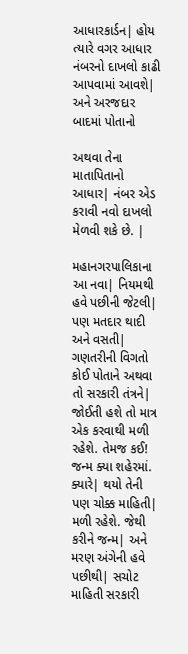આધારકાર્ડન| હોય ત્યારે વગર આધાર નંબરનો દાખલો કાઢી આપવામાં આવશે| અને અરજદાર બાદમાં પોતાનો

અથવા તેના માતાપિતાનો આધાર| નંબર એડ કરાવી નવો દાખલો મેળવી શકે છે. |

મહાનગરપાલિકાના આ નવા| નિયમથી હવે પછીની જેટલી| પણ મતદાર થાદી અને વસતી| ગણતરીની વિગતો કોઈ પોતાને અથવા તો સરકારી તંત્રને| જોઈતી હશે તો માત્ર એક કરવાથી મળી રહેશે. તેમજ કઈ! જન્મ ક્યા શહેરમાં. ક્યારે| થયો તેની પણ ચોક્ક માહિતી| મળી રહેશે. જેથી કરીને જન્મ| અને મરણ અંગેની હવે પછીથી| સચોટ માહિતી સરકારી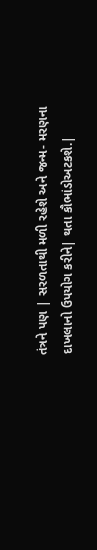તંત્રને પણ | સરળતાથી મળી રહેશે અને જન્મ- મરણના દાખલાનો ઉપયોગ કરીને| થતા કૌભાંડોઅટકશે.|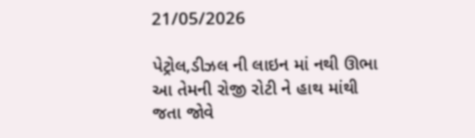21/05/2026

પેટ્રોલ,ડીઝલ ની લાઇન માં નથી ઊભા આ તેમની રોજી રોટી ને હાથ માંથી જતા જોવે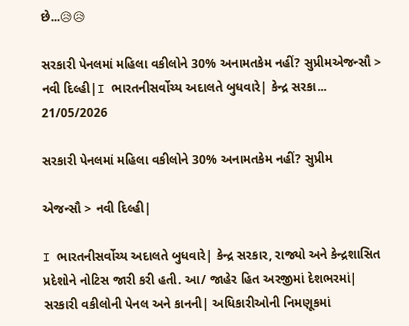છે...😥😥

સરકારી પેનલમાં મહિલા વકીલોને 30% અનામતકેમ નહીં? સુપ્રીમએજન્સૌ > નવી દિલ્હી|I ભારતનીસર્વોચ્ય અદાલતે બુધવારે| કેન્દ્ર સરકા...
21/05/2026

સરકારી પેનલમાં મહિલા વકીલોને 30% અનામતકેમ નહીં? સુપ્રીમ

એજન્સૌ > નવી દિલ્હી|

I ભારતનીસર્વોચ્ય અદાલતે બુધવારે| કેન્દ્ર સરકાર, રાજ્યો અને કેન્દ્રશાસિત પ્રદેશોને નોટિસ જારી કરી હતી. આ/ જાહેર હિત અરજીમાં દેશભરમાં| સરકારી વકીલોની પેનલ અને કાનની| અધિકારીઓની નિમણૂકમાં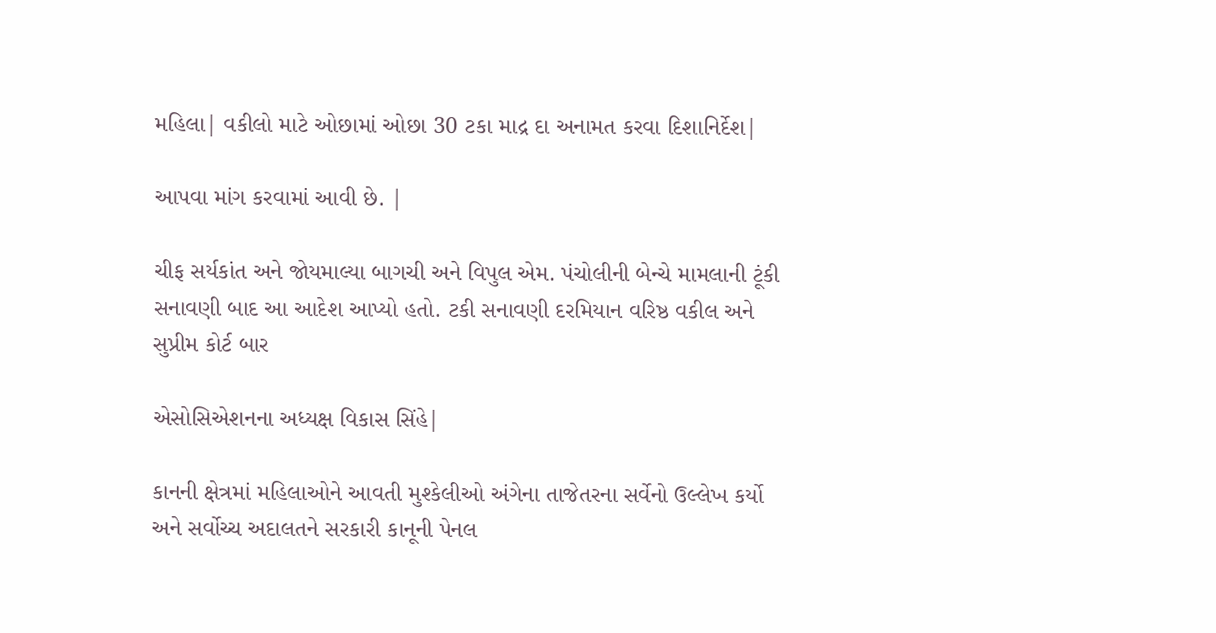મહિલા| વકીલો માટે ઓછામાં ઓછા 30 ટકા માદ્ર દા અનામત કરવા દિશાનિર્દેશ|

આપવા માંગ કરવામાં આવી છે. |

ચીફ સર્યકાંત અને જોયમાલ્યા બાગચી અને વિપુલ એમ. પંચોલીની બેન્ચે મામલાની ટૂંકી સનાવણી બાદ આ આદેશ આપ્યો હતો. ટકી સનાવણી દરમિયાન વરિષ્ઠ વકીલ અને સુપ્રીમ કોર્ટ બાર

એસોસિએશનના અધ્યક્ષ વિકાસ સિંહે|

કાનની ક્ષેત્રમાં મહિલાઓને આવતી મુશ્કેલીઓ અંગેના તાજેતરના સર્વેનો ઉલ્લેખ કર્યો અને સર્વોચ્ચ અદાલતને સરકારી કાનૂની પેનલ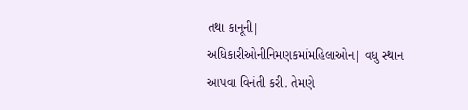તથા કાનૂની| અધિકારીઓનીનિમણકમાંમહિલાઓન| વધુ સ્થાન આપવા વિનંતી કરી. તેમણે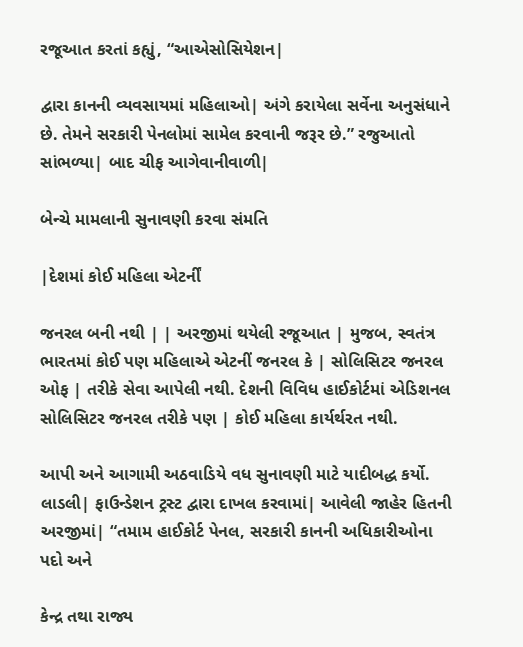રજૂઆત કરતાં કહ્યું, “આએસોસિયેશન|

દ્વારા કાનની વ્યવસાયમાં મહિલાઓ| અંગે કરાયેલા સર્વેના અનુસંધાને છે. તેમને સરકારી પેનલોમાં સામેલ કરવાની જરૂર છે.” રજુઆતો સાંભળ્યા| બાદ ચીફ આગેવાનીવાળી|

બેન્ચે મામલાની સુનાવણી કરવા સંમતિ

|દેશમાં કોઈ મહિલા એટર્નીં

જનરલ બની નથી | | અરજીમાં થયેલી રજૂઆત | મુજબ, સ્વતંત્ર ભારતમાં કોઈ પણ મહિલાએ એટનીં જનરલ કે | સોલિસિટર જનરલ ઓફ | તરીકે સેવા આપેલી નથી. દેશની વિવિધ હાઈકોર્ટમાં એડિશનલ સોલિસિટર જનરલ તરીકે પણ | કોઈ મહિલા કાર્યર્થરત નથી.

આપી અને આગામી અઠવાડિયે વધ સુનાવણી માટે યાદીબદ્ધ કર્યો. લાડલી| ફાઉન્ડેશન ટ્રસ્ટ દ્વારા દાખલ કરવામાં| આવેલી જાહેર હિતની અરજીમાં| “તમામ હાઈકોર્ટ પેનલ, સરકારી કાનની અધિકારીઓના પદો અને

કેન્દ્ર તથા રાજ્ય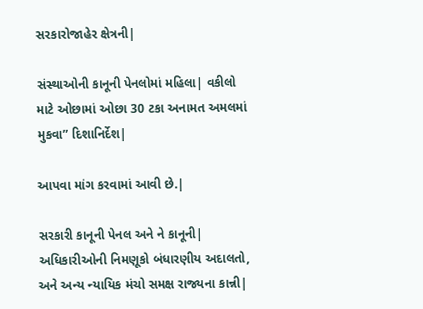સરકારોજાહેર ક્ષેત્રની|

સંસ્થાઓની કાનૂની પેનલોમાં મહિલા| વકીલો માટે ઓછામાં ઓછા 30 ટકા અનામત અમલમાં મુકવા” દિશાનિર્દેશ|

આપવા માંગ કરવામાં આવી છે.|

સરકારી કાનૂની પેનલ અને ને કાનૂની| અધિકારીઓની નિમણૂકો બંધારણીય અદાલતો, અને અન્ય ન્યાયિક મંચો સમક્ષ રાજ્યના કાન્ની|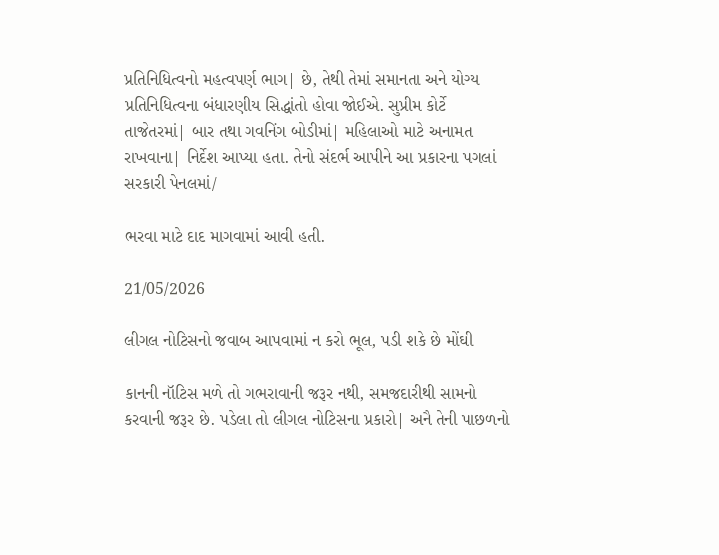પ્રતિનિધિત્વનો મહત્વપર્ણ ભાગ| છે, તેથી તેમાં સમાનતા અને યોગ્ય પ્રતિનિધિત્વના બંધારણીય સિદ્ધાંતો હોવા જોઈએ. સુપ્રીમ કોર્ટે તાજેતરમાં| બાર તથા ગવનિંગ બોડીમાં| મહિલાઓ માટે અનામત રાખવાના| નિર્દેશ આપ્યા હતા. તેનો સંદર્ભ આપીને આ પ્રકારના પગલાં સરકારી પેનલમાં/

ભરવા માટે દાદ માગવામાં આવી હતી.

21/05/2026

લીગલ નોટિસનો જવાબ આપવામાં ન કરો ભૂલ, પડી શકે છે મોંઘી

કાનની નૉટિસ મળે તો ગભરાવાની જરૂર નથી, સમજદારીથી સામનો કરવાની જરૂર છે. પડેલા તો લીગલ નોટિસના પ્રકારો| અનૈ તેની પાછળનો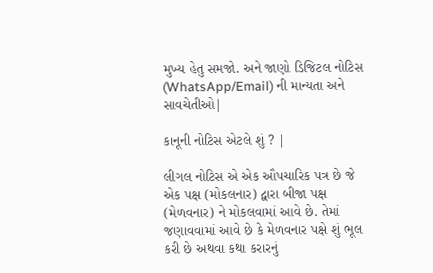મુખ્ય હેતુ સમજો. અને જાણો ડિજિટલ નોટિસ (WhatsApp/Email) ની માન્યતા અને સાવચેતીઓ|

કાનૂની નોટિસ એટલે શું ? |

લીગલ નોટિસ એ એક ઔપચારિક પત્ર છે જે એક પક્ષ (મોકલનાર) દ્વારા બીજા પક્ષ (મેળવનાર) ને મોકલવામાં આવે છે. તેમાં જણાવવામાં આવે છે કે મેળવનાર પક્ષે શું ભૂલ કરી છે અથવા કથા કરારનું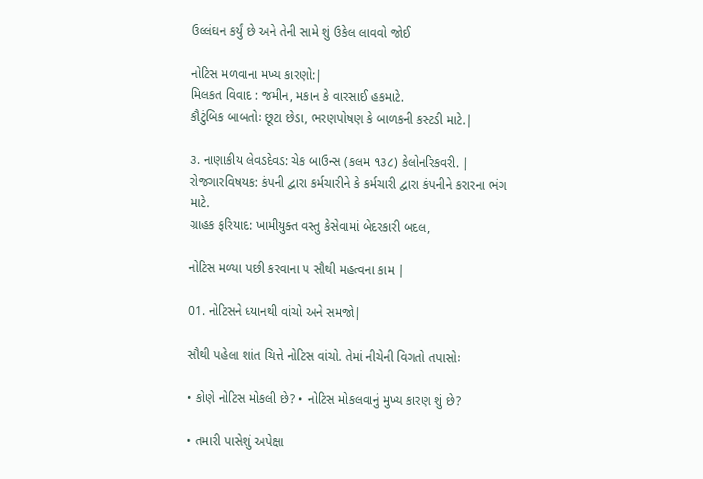ઉલ્લંઘન કર્યું છે અને તેની સામે શું ઉકેલ લાવવો જોઈ

નોટિસ મળવાના મખ્ય કારણો:|
મિલકત વિવાદ : જમીન, મકાન કે વારસાઈ હકમાટે.
કૌટુંબિક બાબતોઃ છૂટા છેડા, ભરણપોષણ કે બાળકની કસ્ટડી માટે.|

૩. નાણાકીય લેવડદેવડ: ચેક બાઉન્સ (કલમ ૧૩૮) કેલોનરિકવરી. |
રોજગારવિષયક: કંપની દ્વારા કર્મચારીને કે કર્મચારી દ્વારા કંપનીને કરારના ભંગ માટે.
ગ્રાહક ફરિયાદ: ખામીયુક્ત વસ્તુ કેસેવામાં બેદરકારી બદલ,

નોટિસ મળ્યા પછી કરવાના ૫ સૌથી મહત્વના કામ |

01. નોટિસને ધ્યાનથી વાંચો અને સમજો|

સૌથી પહેલા શાંત ચિત્તે નોટિસ વાંચો. તેમાં નીચેની વિગતો તપાસોઃ

• કોણે નોટિસ મોકલી છે? • નોટિસ મોકલવાનું મુખ્ય કારણ શું છે?

• તમારી પાસેશું અપેક્ષા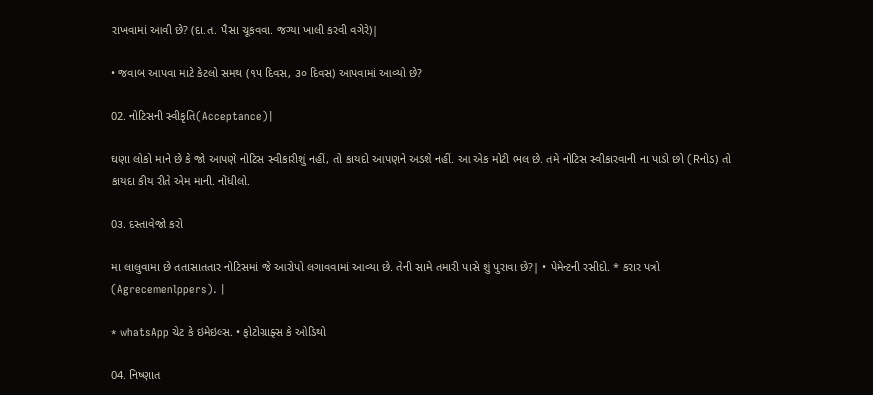રાખવામાં આવી છે? (દા.ત. પૈસા ચૂકવવા. જગ્યા ખાલી કરવી વગેરે)|

• જવાબ આપવા માટે કેટલો સમથ (૧૫ દિવસ, ૩૦ દિવસ) આપવામાં આવ્યો છે?

02. નોટિસની સ્વીકૃતિ(Acceptance)|

ઘણા લોકો માને છે કે જો આપણે નોટિસ સ્વીકારીશું નહીં, તો કાયદો આપણને અડશે નહીં. આ એક મોટી ભલ છે. તમે નોટિસ સ્વીકારવાની ના પાડો છો (Rનોડ) તો કાયદા કીય રીતે એમ માની. નોંધીલો.

0૩. દસ્તાવેજો કરો

મા લાલુવામા છે તતાસાતતાર નોટિસમાં જે આરોપો લગાવવામાં આવ્યા છે. તેની સામે તમારી પાસે શું પુરાવા છે?| • પેમેન્ટની રસીદો. * કરાર પત્રો (Agrecemenlppers). |

* whatsApp ચેટ કે ઇમેઇલ્સ. • ફોટોગ્રાફ્સ કે ઓડિથો

04. નિષ્ણાત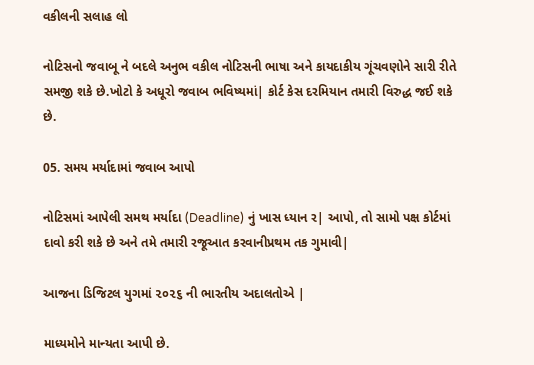વકીલની સલાહ લો

નોટિસનો જવાબૂ ને બદલે અનુભ વકીલ નોટિસની ભાષા અને કાયદાકીય ગૂંચવણોને સારી રીતે સમજી શકે છે.ખોટો કે અધૂરો જવાબ ભવિષ્યમાં| કોર્ટ કેસ દરમિયાન તમારી વિરુદ્ધ જઈ શકે છે.

05. સમય મર્યાદામાં જવાબ આપો

નોટિસમાં આપેલી સમથ મર્યાદા (Deadline) નું ખાસ ધ્યાન ર| આપો, તો સામો પક્ષ કોર્ટમાં દાવો કરી શકે છે અને તમે તમારી રજૂઆત કરવાનીપ્રથમ તક ગુમાવી|

આજના ડિજિટલ યુગમાં ૨૦૨૬ ની ભારતીય અદાલતોએ |

માધ્યમોને માન્યતા આપી છે.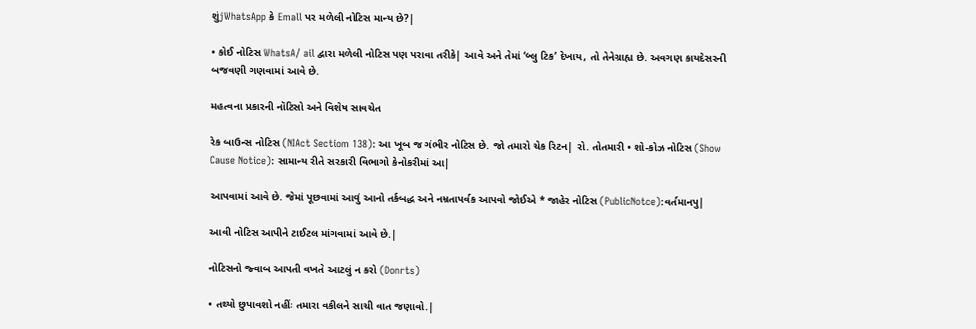શુંjWhatsApp કે Emall પર મળેલી નોટિસ માન્ય છે?|

• કોઈ નોટિસ WhatsA/ ail દ્વારા મળેલી નોટિસ પણ પરાવા તરીકે| આવે અને તેમાં ‘બ્લુ ટિક’ દેખાય, તો તેનેગ્રાહ્ય છે. અવગણ કાયદેસરની બજવણી ગણવામાં આવે છે.

મહત્વના પ્રકારની નૉટિસો અને વિશેષ સાવચેત

રેક બાઉન્સ નોટિસ (NIAct Sectiom 138): આ ખૂબ જ ગંભીર નોટિસ છે. જો તમારો ચેક રિટન| રો. તોતમારી • શો-કોઝ નોટિસ (Show Cause Notice): સામાન્ય રીતે સરકારી વિભાગો કેનોકરીમાં આ|

આપવામાં આવે છે. જેમાં પૂછવામાં આવું આનો તર્કબદ્ધ અને નમ્રતાપર્વક આપવો જોઈએ * જાહેર નોટિસ (PublicNotce):વર્તમાનપુ|

આવી નોટિસ આપીને ટાઈટલ માંગવામાં આવે છે.|

નોટિસનો જ્વાબ આપતી વખતે આટલું ન કરો (Donrts)

• તથ્યો છુપાવશો નહીંઃ તમારા વકીલને સાચી વાત જણાવો.|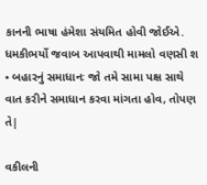કાનની ભાષા હંમેશા સંયમિત હોવી જોઈએ. ધમકીભર્યો જવાબ આપવાથી મામલો વણસી શ • બહારનું સમાધાનઃ જો તમે સામા પક્ષ સાથે વાત કરીને સમાધાન કરવા માંગતા હોવ, તોપણ તે|

વકીલની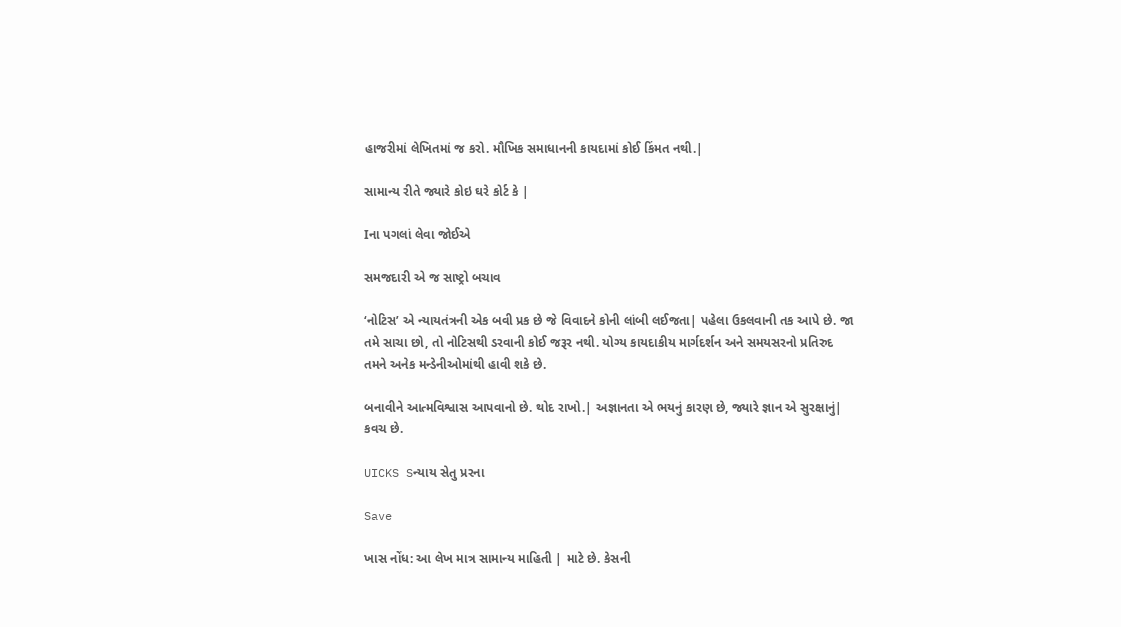હાજરીમાં લેખિતમાં જ કરો. મૌખિક સમાધાનની કાયદામાં કોઈ કિંમત નથી.|

સામાન્ય રીતે જ્યારે કોઇ ઘરે કોર્ટ કે |

Iના પગલાં લેવા જોઈએ

સમજદારી એ જ સાષ્ટ્રો બચાવ

‘નોટિસ’ એ ન્યાયતંત્રની એક બવી પ્રક છે જે વિવાદને કોની લાંબી લઈજતા| પહેલા ઉકલવાની તક આપે છે. જા તમે સાચા છો, તો નોટિસથી ડરવાની કોઈ જરૂર નથી. યોગ્ય કાયદાકીય માર્ગદર્શન અને સમયસરનો પ્રતિરુદ તમને અનેક મન્ડેનીઓમાંથી હાવી શકે છે.

બનાવીને આત્મવિશ્વાસ આપવાનો છે. થોદ રાખો.| અજ્ઞાનતા એ ભયનું કારણ છે, જ્યારે જ્ઞાન એ સુરક્ષાનું| કવચ છે.

UICKS Sન્યાય સેતુ પ્રરના

Save

ખાસ નોંધ: આ લેખ માત્ર સામાન્ય માહિતી | માટે છે. કેસની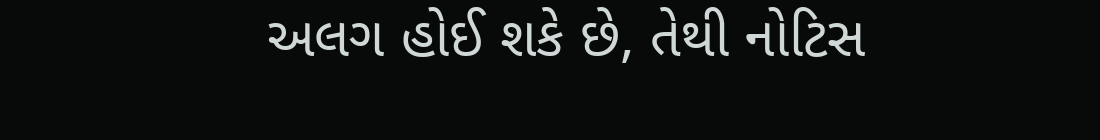અલગ હોઈ શકે છે, તેથી નોટિસ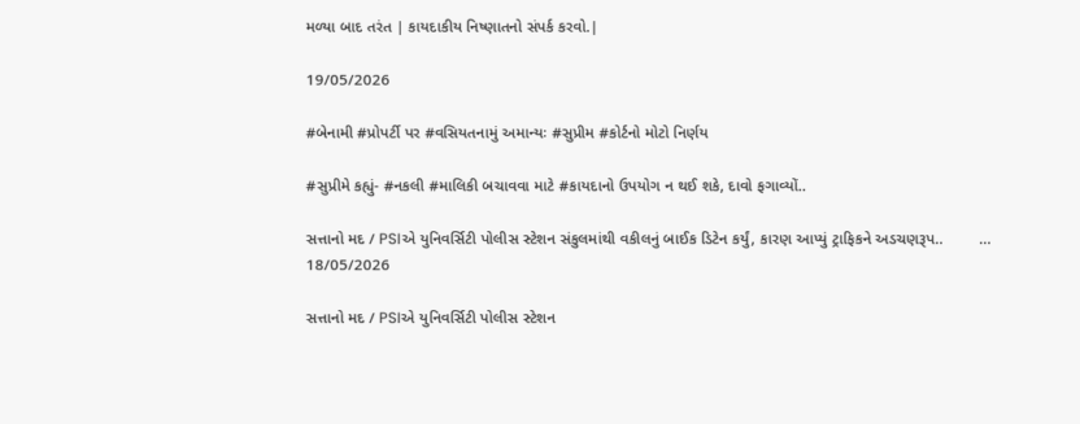મળ્યા બાદ તરંત | કાયદાકીય નિષ્ણાતનો સંપર્ક કરવો.|

19/05/2026

#બેનામી #પ્રોપર્ટી પર #વસિયતનામું અમાન્યઃ #સુપ્રીમ #કોર્ટનો મોટો નિર્ણય

#સુપ્રીમે કહ્યું- #નકલી #માલિકી બચાવવા માટે #કાયદાનો ઉપયોગ ન થઈ શકે, દાવો ફગાવ્યોં..

સત્તાનો મદ / PSIએ યુનિવર્સિટી પોલીસ સ્ટેશન સંકુલમાંથી વકીલનું બાઈક ડિટેન કર્યું, કારણ આપ્યું ટ્રાફિકને અડચણરૂપ..        ...
18/05/2026

સત્તાનો મદ / PSIએ યુનિવર્સિટી પોલીસ સ્ટેશન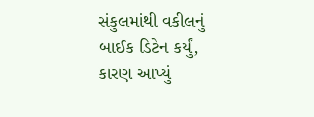સંકુલમાંથી વકીલનું બાઈક ડિટેન કર્યું, કારણ આપ્યું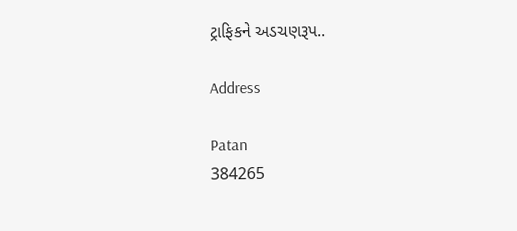ટ્રાફિકને અડચણરૂપ..

Address

Patan
384265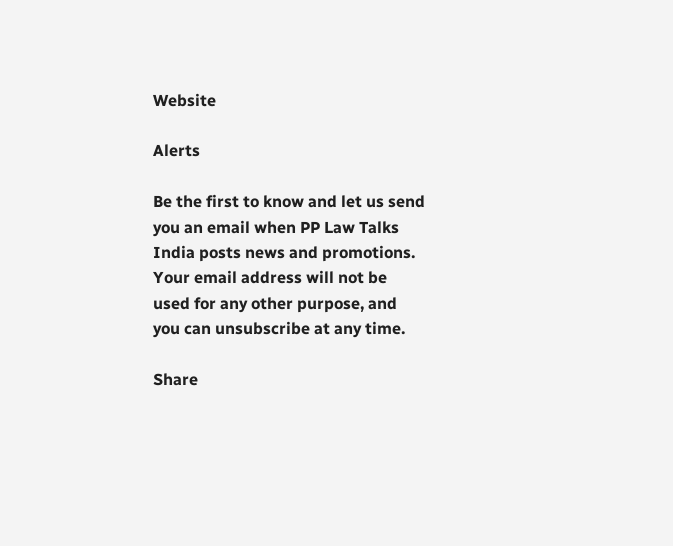Website

Alerts

Be the first to know and let us send you an email when PP Law Talks India posts news and promotions. Your email address will not be used for any other purpose, and you can unsubscribe at any time.

Share